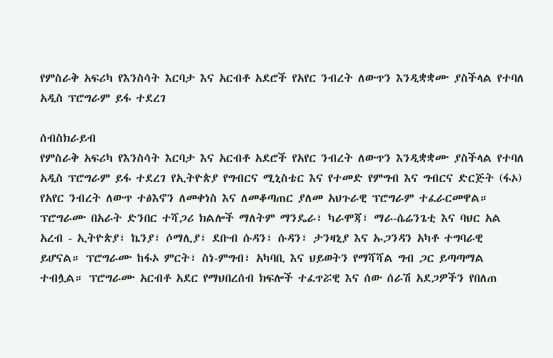የምስራቅ አፍሪካ የእንስሳት እርባታ እና አርብቶ አደሮች የአየር ንብረት ለውጥን እንዲቋቋሙ ያስችላል የተባለ አዲስ ፕሮግራም ይፋ ተደረገ

ሰብስክራይብ
የምስራቅ አፍሪካ የእንስሳት እርባታ እና አርብቶ አደሮች የአየር ንብረት ለውጥን እንዲቋቋሙ ያስችላል የተባለ አዲስ ፕሮግራም ይፋ ተደረገ የኢትዮጵያ የግብርና ሚኒስቴር እና የተመድ የምግብ እና ግብርና ድርጅት (ፋኦ) የአየር ንብረት ለውጥ ተፅእኖን ለመቀነስ እና ለመቆጣጠር ያለመ አህጉራዊ ፕሮግራም ተፈራርመዋል። ፕሮግራሙ በአራት ድንበር ተሻጋሪ ክልሎች ማለትም ማንዴራ፣ ካራሞጃ፣ ማራ-ሴሬንጌቲ እና ባህር አል አረብ - ኢትዮጵያ፣ ኬንያ፣ ሶማሊያ፣ ደቡብ ሱዳን፣ ሱዳን፣ ታንዛኒያ እና ኡጋንዳን አካቶ ተግባራዊ ይሆናል። ፕሮግራሙ ከፋኦ ምርት፣ ስነ-ምግብ፣ አካባቢ እና ህይወትን የማሻሻል ግብ ጋር ይጣጣማል ተብሏል። ፕሮግራሙ አርብቶ አደር የማህበረሰብ ክፍሎች ተፈጥሯዊ እና ሰው ሰራሽ አደጋዎችን የበለጠ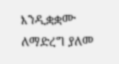እንዲቋቋሙ  ለማድረግ ያለመ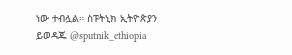ነው ተብሏል። ስፑትኒክ ኢትዮጵያን ይወዳጁ @sputnik_ethiopia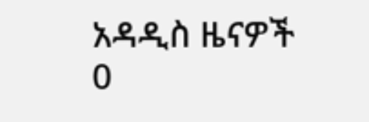አዳዲስ ዜናዎች
0